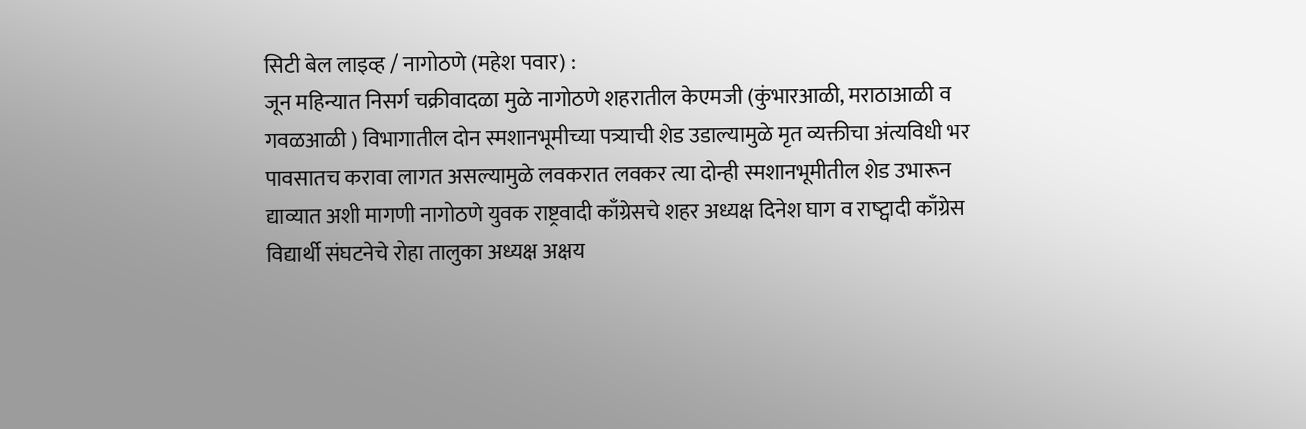सिटी बेल लाइव्ह / नागोठणे (महेश पवार) :
जून महिन्यात निसर्ग चक्रीवादळा मुळे नागोठणे शहरातील केएमजी (कुंभारआळी, मराठाआळी व गवळआळी ) विभागातील दोन स्मशानभूमीच्या पत्र्याची शेड उडाल्यामुळे मृत व्यक्तीचा अंत्यविधी भर पावसातच करावा लागत असल्यामुळे लवकरात लवकर त्या दोन्ही स्मशानभूमीतील शेड उभारून द्याव्यात अशी मागणी नागोठणे युवक राष्ट्रवादी काँग्रेसचे शहर अध्यक्ष दिनेश घाग व राष्ट्वादी काँग्रेस विद्यार्थी संघटनेचे रोहा तालुका अध्यक्ष अक्षय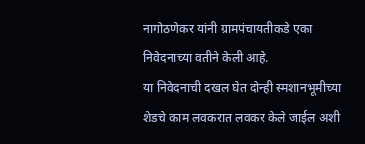नागोठणेकर यांनी ग्रामपंचायतीकडे एका निवेदनाच्या वतीने केली आहे.
या निवेदनाची दखल घेत दोन्ही स्मशानभूमीच्या शेडचे काम लवकरात लवकर केले जाईल अशी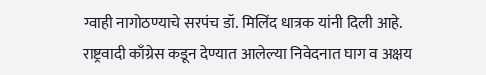ग्वाही नागोठण्याचे सरपंच डॉ. मिलिंद धात्रक यांनी दिली आहे.
राष्ट्रवादी काँग्रेस कडून देण्यात आलेल्या निवेदनात घाग व अक्षय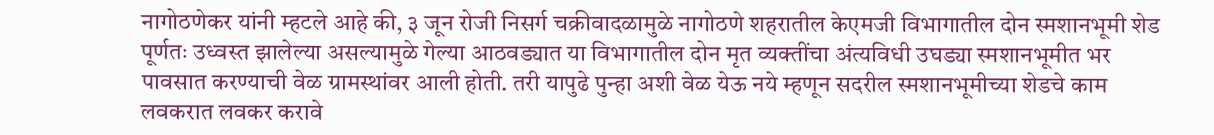नागोठणेकर यांनी म्हटले आहे की, ३ जून रोजी निसर्ग चक्रीवादळामुळे नागोठणे शहरातील केएमजी विभागातील दोन स्मशानभूमी शेड पूर्णतः उध्वस्त झालेल्या असल्यामुळे गेल्या आठवड्यात या विभागातील दोन मृत व्यक्तींचा अंत्यविधी उघड्या स्मशानभूमीत भर पावसात करण्याची वेळ ग्रामस्थांवर आली होती. तरी यापुढे पुन्हा अशी वेळ येऊ नये म्हणून सदरील स्मशानभूमीच्या शेडचे काम लवकरात लवकर करावे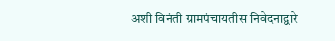अशी विनंती ग्रामपंचायतीस निवेदनाद्वारे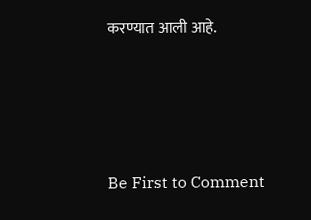करण्यात आली आहे.






Be First to Comment